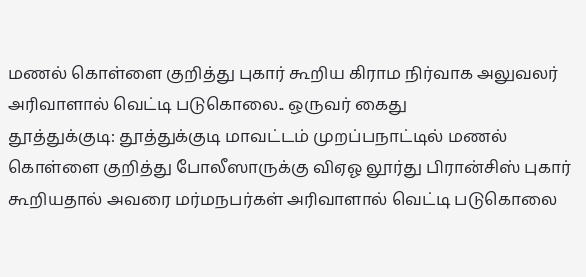மணல் கொள்ளை குறித்து புகார் கூறிய கிராம நிர்வாக அலுவலர் அரிவாளால் வெட்டி படுகொலை.. ஒருவர் கைது
தூத்துக்குடி: தூத்துக்குடி மாவட்டம் முறப்பநாட்டில் மணல் கொள்ளை குறித்து போலீஸாருக்கு விஏஓ லூர்து பிரான்சிஸ் புகார் கூறியதால் அவரை மர்மநபர்கள் அரிவாளால் வெட்டி படுகொலை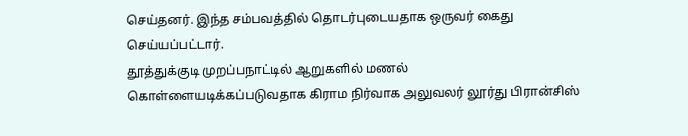செய்தனர். இந்த சம்பவத்தில் தொடர்புடையதாக ஒருவர் கைது செய்யப்பட்டார்.
தூத்துக்குடி முறப்பநாட்டில் ஆறுகளில் மணல் கொள்ளையடிக்கப்படுவதாக கிராம நிர்வாக அலுவலர் லூர்து பிரான்சிஸ்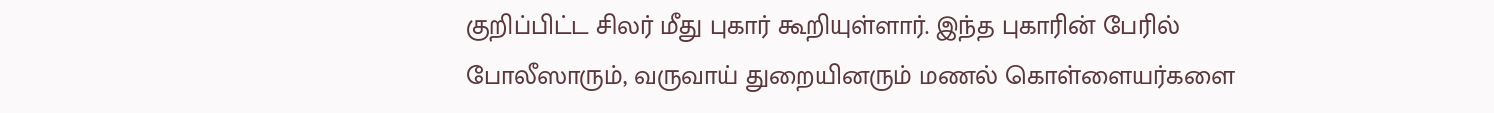குறிப்பிட்ட சிலர் மீது புகார் கூறியுள்ளார். இந்த புகாரின் பேரில் போலீஸாரும், வருவாய் துறையினரும் மணல் கொள்ளையர்களை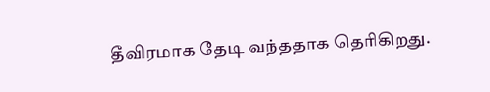தீவிரமாக தேடி வந்ததாக தெரிகிறது.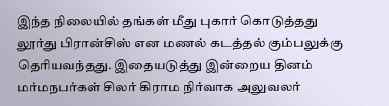இந்த நிலையில் தங்கள் மீது புகார் கொடுத்தது லூர்து பிரான்சிஸ் என மணல் கடத்தல் கும்பலுக்கு தெரியவந்தது. இதையடுத்து இன்றைய தினம் மர்மநபர்கள் சிலர் கிராம நிர்வாக அலுவலர்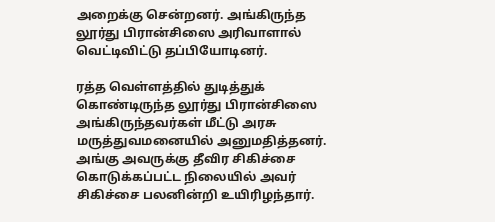அறைக்கு சென்றனர். அங்கிருந்த லூர்து பிரான்சிஸை அரிவாளால் வெட்டிவிட்டு தப்பியோடினர்.

ரத்த வெள்ளத்தில் துடித்துக் கொண்டிருந்த லூர்து பிரான்சிஸை அங்கிருந்தவர்கள் மீட்டு அரசு மருத்துவமனையில் அனுமதித்தனர். அங்கு அவருக்கு தீவிர சிகிச்சை கொடுக்கப்பட்ட நிலையில் அவர் சிகிச்சை பலனின்றி உயிரிழந்தார்.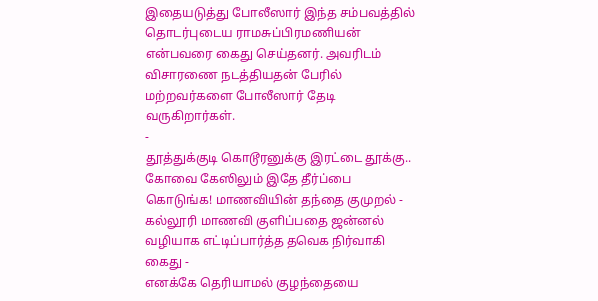இதையடுத்து போலீஸார் இந்த சம்பவத்தில் தொடர்புடைய ராமசுப்பிரமணியன் என்பவரை கைது செய்தனர். அவரிடம் விசாரணை நடத்தியதன் பேரில் மற்றவர்களை போலீஸார் தேடி வருகிறார்கள்.
-
தூத்துக்குடி கொடூரனுக்கு இரட்டை தூக்கு.. கோவை கேஸிலும் இதே தீர்ப்பை கொடுங்க! மாணவியின் தந்தை குமுறல் -
கல்லூரி மாணவி குளிப்பதை ஜன்னல் வழியாக எட்டிப்பார்த்த தவெக நிர்வாகி கைது -
எனக்கே தெரியாமல் குழந்தையை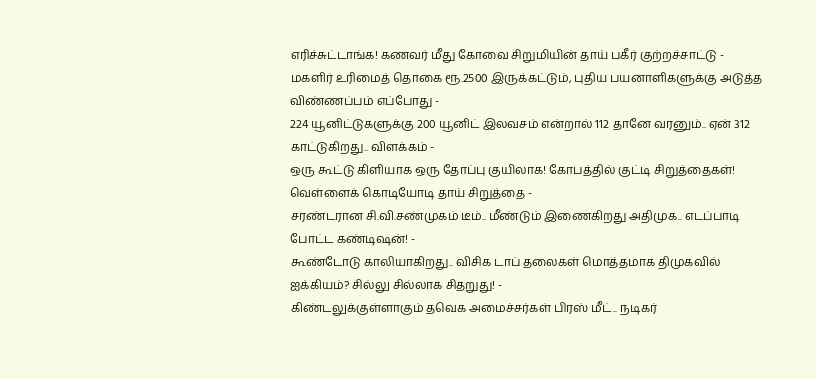எரிச்சுட்டாங்க! கணவர் மீது கோவை சிறுமியின் தாய் பகீர் குற்றச்சாட்டு -
மகளிர் உரிமைத் தொகை ரூ.2500 இருக்கட்டும், புதிய பயனாளிகளுக்கு அடுத்த விண்ணப்பம் எப்போது -
224 யூனிட்டுகளுக்கு 200 யூனிட் இலவசம் என்றால் 112 தானே வரனும்.. ஏன் 312 காட்டுகிறது.. விளக்கம் -
ஒரு கூட்டு கிளியாக ஒரு தோப்பு குயிலாக! கோபத்தில் குட்டி சிறுத்தைகள்! வெள்ளைக் கொடியோடி தாய் சிறுத்தை -
சரண்டரான சி.வி.சண்முகம் டீம்.. மீண்டும் இணைகிறது அதிமுக.. எடப்பாடி போட்ட கண்டிஷன்! -
கூண்டோடு காலியாகிறது.. விசிக டாப் தலைகள் மொத்தமாக திமுகவில் ஐக்கியம்? சில்லு சில்லாக சிதறுது! -
கிண்டலுக்குள்ளாகும் தவெக அமைச்சர்கள் பிரஸ் மீட்.. நடிகர்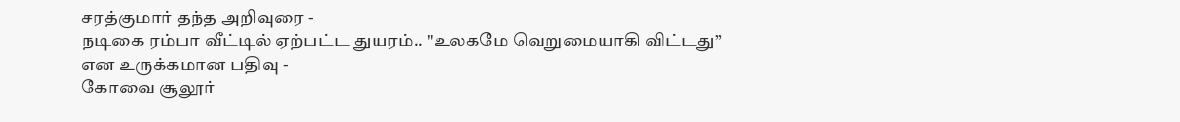சரத்குமார் தந்த அறிவுரை -
நடிகை ரம்பா வீட்டில் ஏற்பட்ட துயரம்.. "உலகமே வெறுமையாகி விட்டது” என உருக்கமான பதிவு -
கோவை சூலூர்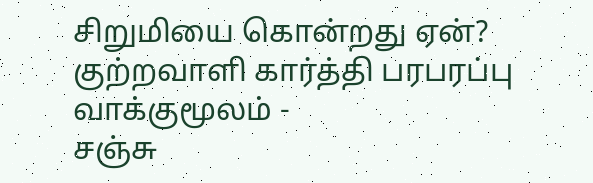சிறுமியை கொன்றது ஏன்? குற்றவாளி கார்த்தி பரபரப்பு வாக்குமூலம் -
சஞ்சு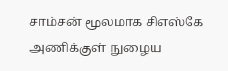சாம்சன் மூலமாக சிஎஸ்கே அணிக்குள் நுழைய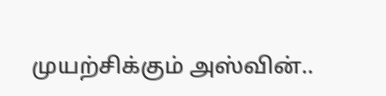முயற்சிக்கும் அஸ்வின்..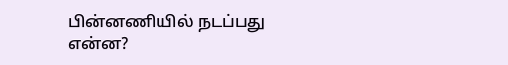பின்னணியில் நடப்பது என்ன?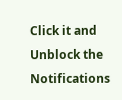Click it and Unblock the Notifications